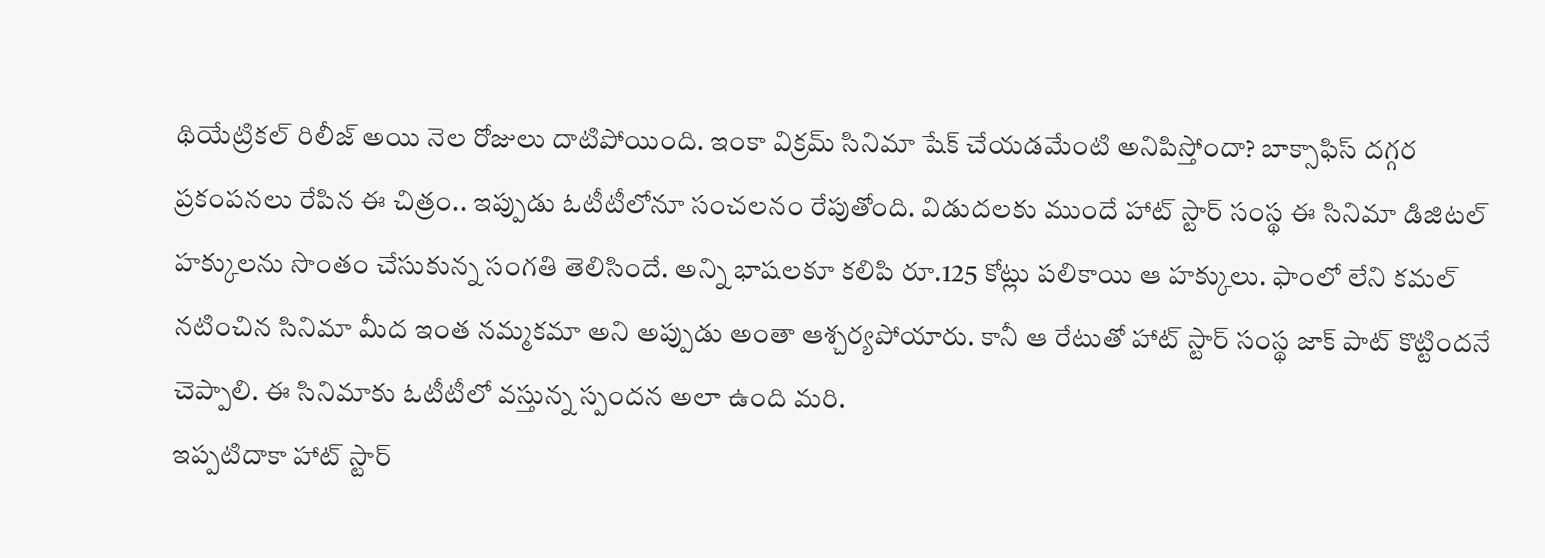థియేట్రికల్ రిలీజ్ అయి నెల రోజులు దాటిపోయింది. ఇంకా విక్రమ్ సినిమా షేక్ చేయడమేంటి అనిపిస్తోందా? బాక్సాఫిస్ దగ్గర ప్రకంపనలు రేపిన ఈ చిత్రం.. ఇప్పుడు ఓటీటీలోనూ సంచలనం రేపుతోంది. విడుదలకు ముందే హాట్ స్టార్ సంస్థ ఈ సినిమా డిజిటల్ హక్కులను సొంతం చేసుకున్న సంగతి తెలిసిందే. అన్ని భాషలకూ కలిపి రూ.125 కోట్లు పలికాయి ఆ హక్కులు. ఫాంలో లేని కమల్ నటించిన సినిమా మీద ఇంత నమ్మకమా అని అప్పుడు అంతా ఆశ్చర్యపోయారు. కానీ ఆ రేటుతో హాట్ స్టార్ సంస్థ జాక్ పాట్ కొట్టిందనే చెప్పాలి. ఈ సినిమాకు ఓటీటీలో వస్తున్న స్పందన అలా ఉంది మరి.
ఇప్పటిదాకా హాట్ స్టార్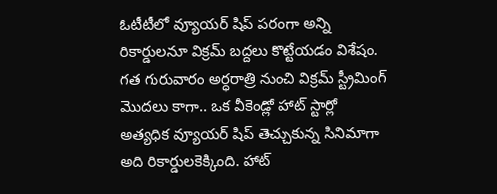ఓటీటీలో వ్యూయర్ షిప్ పరంగా అన్ని రికార్డులనూ విక్రమ్ బద్దలు కొట్టేయడం విశేషం. గత గురువారం అర్ధరాత్రి నుంచి విక్రమ్ స్ట్రీమింగ్ మొదలు కాగా.. ఒక వీకెండ్లో హాట్ స్టార్లో అత్యధిక వ్యూయర్ షిప్ తెచ్చుకున్న సినిమాగా అది రికార్డులకెక్కింది. హాట్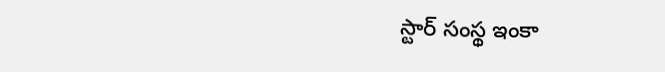స్టార్ సంస్థ ఇంకా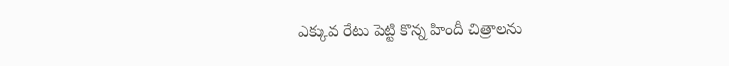ఎక్కువ రేటు పెట్టి కొన్న హిందీ చిత్రాలను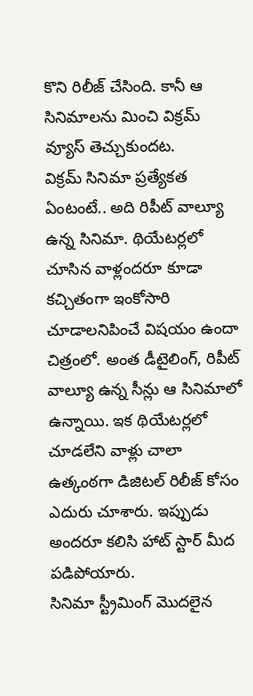కొని రిలీజ్ చేసింది. కానీ ఆ సినిమాలను మించి విక్రమ్ వ్యూస్ తెచ్చుకుందట.
విక్రమ్ సినిమా ప్రత్యేకత ఏంటంటే.. అది రిపీట్ వాల్యూ ఉన్న సినిమా. థియేటర్లలో చూసిన వాళ్లందరూ కూడా కచ్చితంగా ఇంకోసారి చూడాలనిపించే విషయం ఉందా చిత్రంలో. అంత డీటైలింగ్, రిపీట్ వాల్యూ ఉన్న సీన్లు ఆ సినిమాలో ఉన్నాయి. ఇక థియేటర్లలో చూడలేని వాళ్లు చాలా ఉత్కంఠగా డిజిటల్ రిలీజ్ కోసం ఎదురు చూశారు. ఇప్పుడు అందరూ కలిసి హాట్ స్టార్ మీద పడిపోయారు.
సినిమా స్ట్రీమింగ్ మొదలైన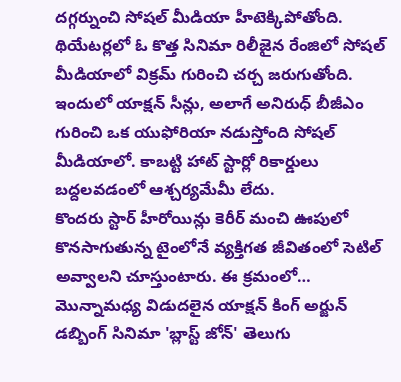దగ్గర్నుంచి సోషల్ మీడియా హీటెక్కిపోతోంది. థియేటర్లలో ఓ కొత్త సినిమా రిలీజైన రేంజిలో సోషల్ మీడియాలో విక్రమ్ గురించి చర్చ జరుగుతోంది. ఇందులో యాక్షన్ సీన్లు, అలాగే అనిరుధ్ బీజీఎం గురించి ఒక యుఫోరియా నడుస్తోంది సోషల్ మీడియాలో. కాబట్టి హాట్ స్టార్లో రికార్డులు బద్దలవడంలో ఆశ్చర్యమేమీ లేదు.
కొందరు స్టార్ హీరోయిన్లు కెరీర్ మంచి ఊపులో కొనసాగుతున్న టైంలోనే వ్యక్తిగత జీవితంలో సెటిల్ అవ్వాలని చూస్తుంటారు. ఈ క్రమంలో…
మొన్నామధ్య విడుదలైన యాక్షన్ కింగ్ అర్జున్ డబ్బింగ్ సినిమా 'బ్లాస్ట్ జోన్' తెలుగు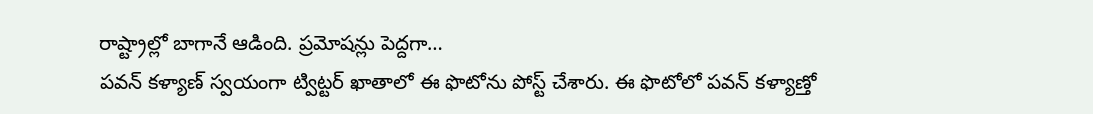రాష్ట్రాల్లో బాగానే ఆడింది. ప్రమోషన్లు పెద్దగా…
పవన్ కళ్యాణ్ స్వయంగా ట్విట్టర్ ఖాతాలో ఈ ఫొటోను పోస్ట్ చేశారు. ఈ ఫొటోలో పవన్ కళ్యాణ్తో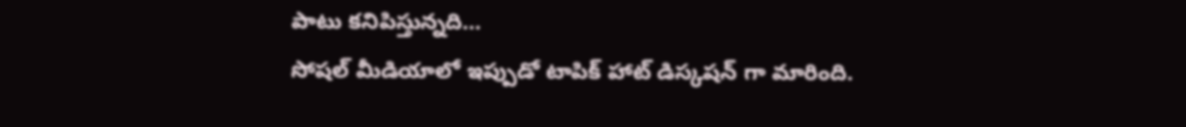పాటు కనిపిస్తున్నది…
సోషల్ మీడియాలో ఇప్పుడో టాపిక్ హాట్ డిస్కషన్ గా మారింది.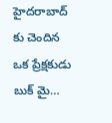హైదరాబాద్ కు చెందిన ఒక ప్రేక్షకుడు బుక్ మై…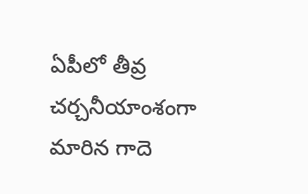ఏపీలో తీవ్ర చర్చనీయాంశంగా మారిన గాదె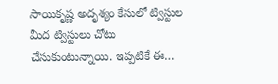సాయికృష్ణ అదృశ్యం కేసులో ట్విస్టుల మీద ట్విస్టులు చోటు చేసుకుంటున్నాయి. ఇప్పటికే ఈ…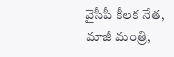వైసీపీ కీలక నేత, మాజీ మంత్రి,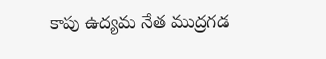కాపు ఉద్యమ నేత ముద్రగడ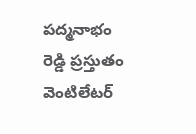పద్మనాభం రెడ్డి ప్రస్తుతం వెంటిలేటర్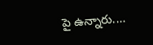పై ఉన్నారు.…